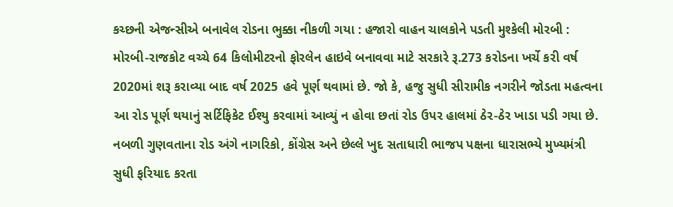કચ્છની એજન્સીએ બનાવેલ રોડના ભુક્કા નીકળી ગયા : હજારો વાહન ચાલકોને પડતી મુશ્કેલી મોરબી : મોરબી-રાજકોટ વચ્ચે 64 કિલોમીટરનો ફોરલેન હાઇવે બનાવવા માટે સરકારે રૂ.273 કરોડના ખર્ચે કરી વર્ષ 2020માં શરૂ કરાવ્યા બાદ વર્ષ 2025 હવે પૂર્ણ થવામાં છે. જો કે, હજુ સુધી સીરામીક નગરીને જોડતા મહત્વના આ રોડ પૂર્ણ થયાનું સર્ટિફિકેટ ઈશ્યુ કરવામાં આવ્યું ન હોવા છતાં રોડ ઉપર હાલમાં ઠેર-ઠેર ખાડા પડી ગયા છે. નબળી ગુણવતાના રોડ અંગે નાગરિકો, કોંગ્રેસ અને છેલ્લે ખુદ સતાધારી ભાજપ પક્ષના ધારાસભ્યે મુખ્યમંત્રી સુધી ફરિયાદ કરતા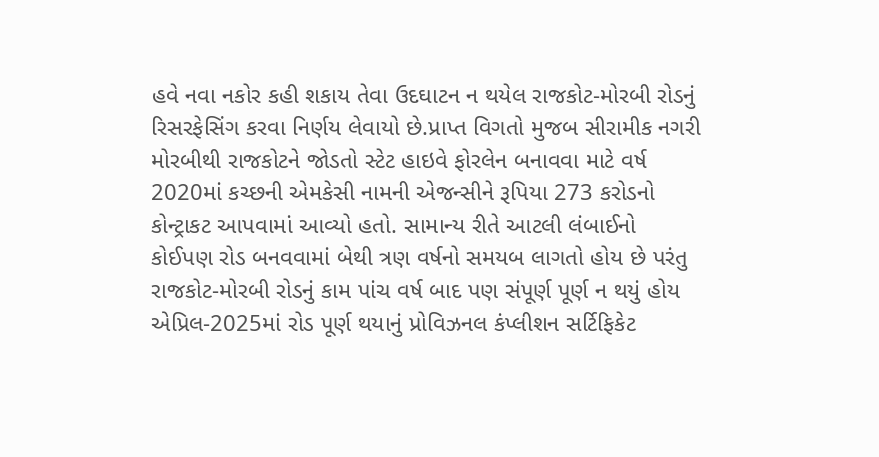હવે નવા નકોર કહી શકાય તેવા ઉદઘાટન ન થયેલ રાજકોટ-મોરબી રોડનું રિસરફેસિંગ કરવા નિર્ણય લેવાયો છે.પ્રાપ્ત વિગતો મુજબ સીરામીક નગરી મોરબીથી રાજકોટને જોડતો સ્ટેટ હાઇવે ફોરલેન બનાવવા માટે વર્ષ 2020માં કચ્છની એમકેસી નામની એજન્સીને રૂપિયા 273 કરોડનો કોન્ટ્રાકટ આપવામાં આવ્યો હતો. સામાન્ય રીતે આટલી લંબાઈનો કોઈપણ રોડ બનવવામાં બેથી ત્રણ વર્ષનો સમયબ લાગતો હોય છે પરંતુ રાજકોટ-મોરબી રોડનું કામ પાંચ વર્ષ બાદ પણ સંપૂર્ણ પૂર્ણ ન થયું હોય એપ્રિલ-2025માં રોડ પૂર્ણ થયાનું પ્રોવિઝનલ કંપ્લીશન સર્ટિફિકેટ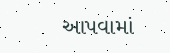આપવામાં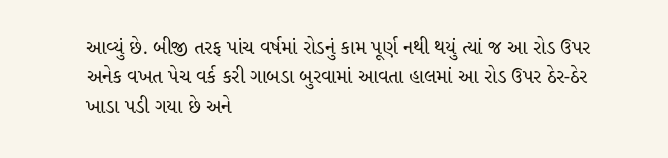આવ્યું છે. બીજી તરફ પાંચ વર્ષમાં રોડનું કામ પૂર્ણ નથી થયું ત્યાં જ આ રોડ ઉપર અનેક વખત પેચ વર્ક કરી ગાબડા બુરવામાં આવતા હાલમાં આ રોડ ઉપર ઠેર-ઠેર ખાડા પડી ગયા છે અને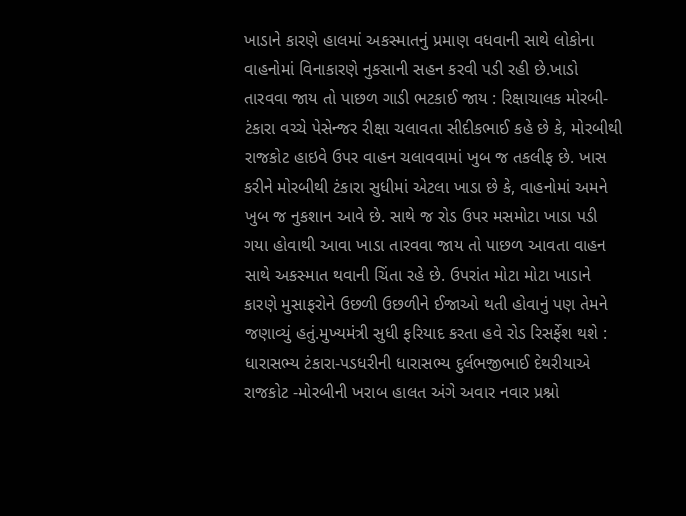ખાડાને કારણે હાલમાં અકસ્માતનું પ્રમાણ વધવાની સાથે લોકોના વાહનોમાં વિનાકારણે નુકસાની સહન કરવી પડી રહી છે.ખાડો તારવવા જાય તો પાછળ ગાડી ભટકાઈ જાય : રિક્ષાચાલક મોરબી-ટંકારા વચ્ચે પેસેન્જર રીક્ષા ચલાવતા સીદીકભાઈ કહે છે કે, મોરબીથી રાજકોટ હાઇવે ઉપર વાહન ચલાવવામાં ખુબ જ તકલીફ છે. ખાસ કરીને મોરબીથી ટંકારા સુધીમાં એટલા ખાડા છે કે, વાહનોમાં અમને ખુબ જ નુકશાન આવે છે. સાથે જ રોડ ઉપર મસમોટા ખાડા પડી ગયા હોવાથી આવા ખાડા તારવવા જાય તો પાછળ આવતા વાહન સાથે અકસ્માત થવાની ચિંતા રહે છે. ઉપરાંત મોટા મોટા ખાડાને કારણે મુસાફરોને ઉછળી ઉછળીને ઈજાઓ થતી હોવાનું પણ તેમને જણાવ્યું હતું.મુખ્યમંત્રી સુધી ફરિયાદ કરતા હવે રોડ રિસર્ફેશ થશે : ધારાસભ્ય ટંકારા-પડધરીની ધારાસભ્ય દુર્લભજીભાઈ દેથરીયાએ રાજકોટ -મોરબીની ખરાબ હાલત અંગે અવાર નવાર પ્રશ્નો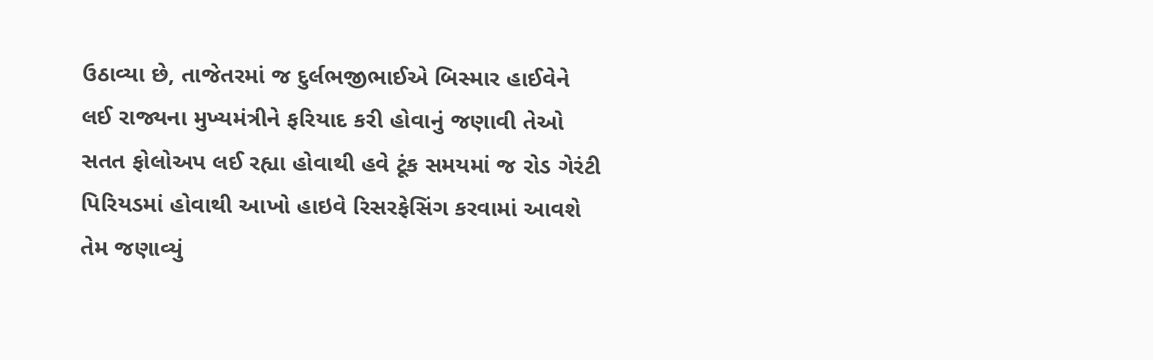ઉઠાવ્યા છે, તાજેતરમાં જ દુર્લભજીભાઈએ બિસ્માર હાઈવેને લઈ રાજ્યના મુખ્યમંત્રીને ફરિયાદ કરી હોવાનું જણાવી તેઓ સતત ફોલોઅપ લઈ રહ્યા હોવાથી હવે ટૂંક સમયમાં જ રોડ ગેરંટી પિરિયડમાં હોવાથી આખો હાઇવે રિસરફેસિંગ કરવામાં આવશે તેમ જણાવ્યું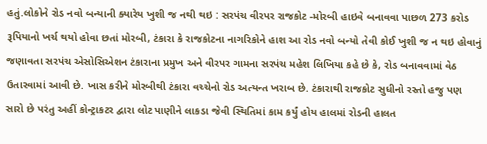હતું.લોકોને રોડ નવો બન્યાની ક્યારેય ખુશી જ નથી થઇ : સરપંચ વીરપર રાજકોટ -મોરબી હાઇવે બનાવવા પાછળ 273 કરોડ રૂપિયાનો ખર્ચ થયો હોવા છતાં મોરબી, ટંકારા કે રાજકોટના નાગરિકોને હાશ આ રોડ નવો બન્યો તેવી કોઈ ખુશી જ ન થઇ હોવાનું જણાવતા સરપંચ એસોસિએશન ટંકારાના પ્રમુખ અને વીરપર ગામના સરપંચ મહેશ લિખિયા કહે છે કે, રોડ બનાવવામાં વેઠ ઉતારવામાં આવી છે. ખાસ કરીને મોરબીથી ટંકારા વચ્ચેનો રોડ અત્યન્ત ખરાબ છે. ટંકારાથી રાજકોટ સુધીનો રસ્તો હજુ પણ સારો છે પરંતુ અહીં કોન્ટ્રાકટર દ્વારા લોટ પાણીને લાકડા જેવી સ્થિતિમાં કામ કર્યું હોય હાલમાં રોડની હાલત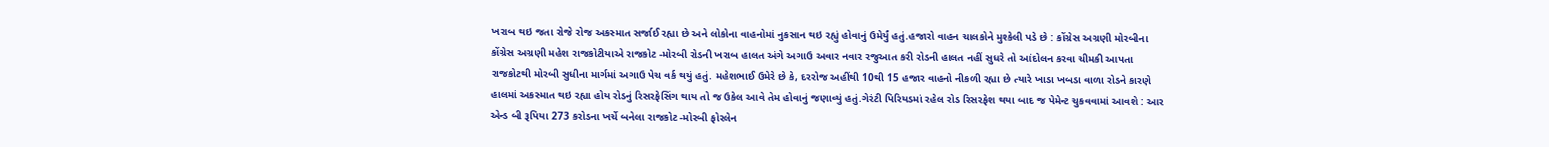ખરાબ થઇ જતા રોજે રોજ અકસ્માત સર્જાઈ રહ્યા છે અને લોકોના વાહનોમાં નુકસાન થઇ રહ્યું હોવાનું ઉમેર્યું હતું.હજારો વાહન ચાલકોને મુશ્કેલી પડે છે : કોંગ્રેસ અગ્રણી મોરબીના કોંગ્રેસ અગ્રણી મહેશ રાજકોટીયાએ રાજકોટ -મોરબી રોડની ખરાબ હાલત અંગે અગાઉ અવાર નવાર રજુઆત કરી રોડની હાલત નહીં સુધરે તો આંદોલન કરવા ચીમકી આપતા રાજકોટથી મોરબી સુધીના માર્ગમાં અગાઉ પેચ વર્ક થયું હતું. મહેશભાઈ ઉમેરે છે કે, દરરોજ અહીંથી 10થી 15 હજાર વાહનો નીકળી રહ્યા છે ત્યારે ખાડા ખબડા વાળા રોડને કારણે હાલમાં અકસ્માત થઇ રહ્યા હોય રોડનું રિસરફેસિંગ થાય તો જ ઉકેલ આવે તેમ હોવાનું જણાવ્યું હતું.ગેરંટી પિરિયડમાં રહેલ રોડ રિસરફેશ થયા બાદ જ પેમેન્ટ ચુકવવામાં આવશે : આર એન્ડ બી રૂપિયા 273 કરોડના ખર્ચે બનેલા રાજકોટ -મોરબી ફોરલેન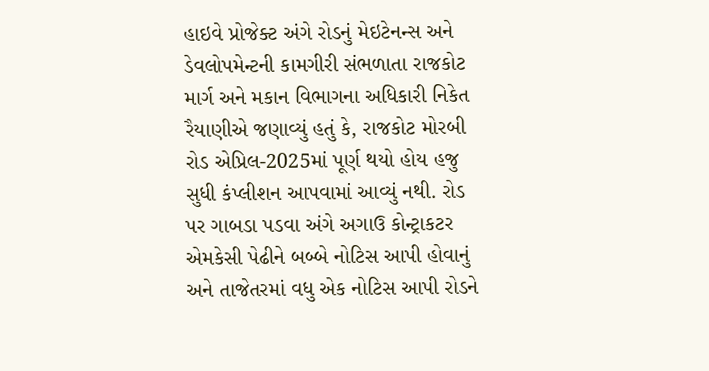હાઇવે પ્રોજેક્ટ અંગે રોડનું મેઇટેનન્સ અને ડેવલોપમેન્ટની કામગીરી સંભળાતા રાજકોટ માર્ગ અને મકાન વિભાગના અધિકારી નિકેત રૈયાણીએ જણાવ્યું હતું કે, રાજકોટ મોરબી રોડ એપ્રિલ-2025માં પૂર્ણ થયો હોય હજુ સુધી કંપ્લીશન આપવામાં આવ્યું નથી. રોડ પર ગાબડા પડવા અંગે અગાઉ કોન્ટ્રાકટર એમકેસી પેઢીને બબ્બે નોટિસ આપી હોવાનું અને તાજેતરમાં વધુ એક નોટિસ આપી રોડને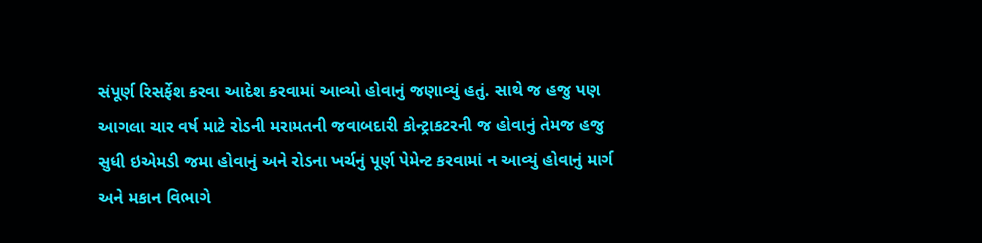સંપૂર્ણ રિસર્ફેશ કરવા આદેશ કરવામાં આવ્યો હોવાનું જણાવ્યું હતું. સાથે જ હજુ પણ આગલા ચાર વર્ષ માટે રોડની મરામતની જવાબદારી કોન્ટ્રાકટરની જ હોવાનું તેમજ હજુ સુધી ઇએમડી જમા હોવાનું અને રોડના ખર્ચનું પૂર્ણ પેમેન્ટ કરવામાં ન આવ્યું હોવાનું માર્ગ અને મકાન વિભાગે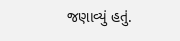જણાવ્યું હતું.